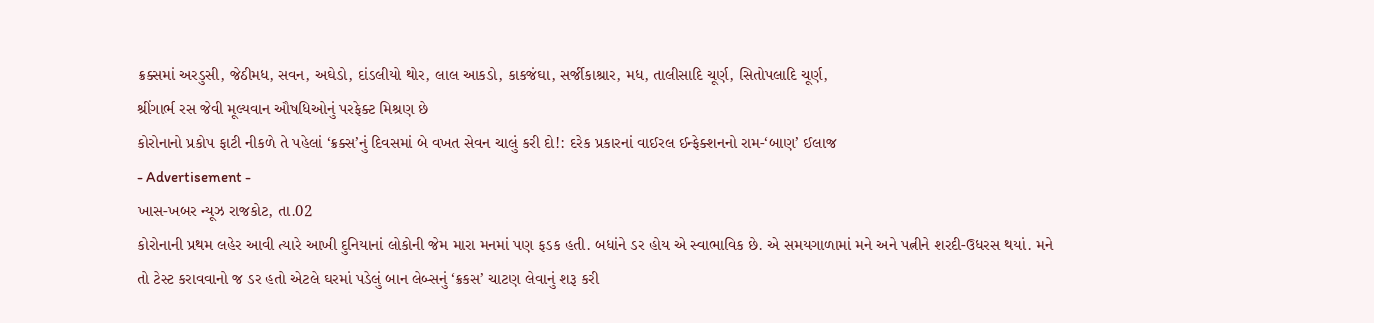ક્રક્સમાં અરડુસી, જેઠીમધ, સવન, અઘેડો, દાંડલીયો થોર, લાલ આકડો, કાકજંઘા, સર્જીકાશ્રાર, મધ, તાલીસાદિ ચૂર્ણ, સિતોપલાદિ ચૂર્ણ,
શ્રીંગાર્ભ રસ જેવી મૂલ્યવાન ઔષધિઓનું પરફેક્ટ મિશ્રણ છે
કોરોનાનો પ્રકોપ ફાટી નીકળે તે પહેલાં ‘ક્રક્સ’નું દિવસમાં બે વખત સેવન ચાલું કરી દો!: દરેક પ્રકારનાં વાઈરલ ઈન્ફેક્શનનો રામ-‘બાણ’ ઈલાજ
- Advertisement -
ખાસ-ખબર ન્યૂઝ રાજકોટ, તા.02
કોરોનાની પ્રથમ લહેર આવી ત્યારે આખી દુનિયાનાં લોકોની જેમ મારા મનમાં પણ ફડક હતી. બધાંને ડર હોય એ સ્વાભાવિક છે. એ સમયગાળામાં મને અને પત્નીને શરદી-ઉધરસ થયાં. મને તો ટેસ્ટ કરાવવાનો જ ડર હતો એટલે ઘરમાં પડેલું બાન લેબ્સનું ‘ક્રકસ’ ચાટણ લેવાનું શરૂ કરી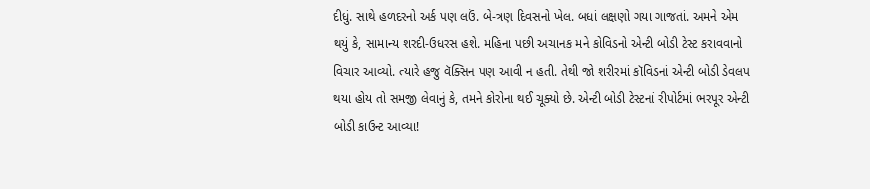દીધું. સાથે હળદરનો અર્ક પણ લઉં. બે-ત્રણ દિવસનો ખેલ. બધાં લક્ષણો ગયા ગાજતાં. અમને એમ થયું કે, સામાન્ય શરદી-ઉધરસ હશે. મહિના પછી અચાનક મને કોવિડનો એન્ટી બોડી ટેસ્ટ કરાવવાનો વિચાર આવ્યો. ત્યારે હજુ વૅક્સિન પણ આવી ન હતી. તેથી જો શરીરમાં કૉવિડનાં એન્ટી બોડી ડેવલપ થયા હોય તો સમજી લેવાનું કે, તમને કોરોના થઈ ચૂક્યો છે. એન્ટી બોડી ટેસ્ટનાં રીપોર્ટમાં ભરપૂર એન્ટી બોડી કાઉન્ટ આવ્યા!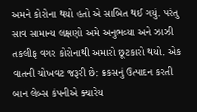અમને કોરોના થયો હતો એ સાબિત થઈ ગયું. પરંતુ સાવ સામાન્ય લક્ષણો અમે અનુભવ્યા અને ઝાઝી તકલીફ વગર કોરોનાથી અમારો છૂટકારો થયો. એક વાતની ચોખવટ જરૂરી છે: ક્રકસનું ઉત્પાદન કરતી બાન લેબ્સ કંપનીએ ક્યારેય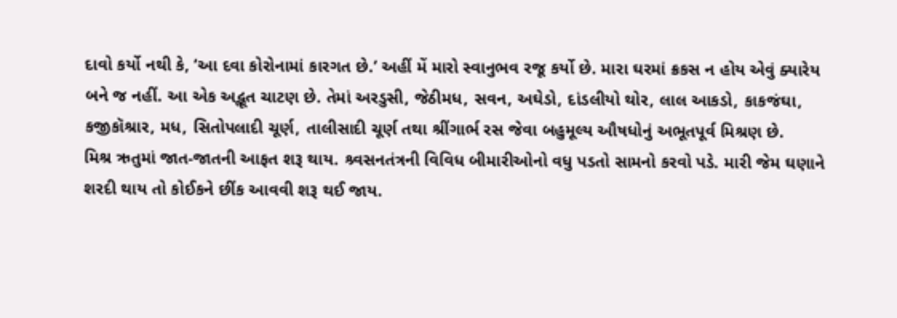દાવો કર્યો નથી કે, ‘આ દવા કોરોનામાં કારગત છે.’ અહીં મેં મારો સ્વાનુભવ રજૂ કર્યો છે. મારા ઘરમાં ક્રકસ ન હોય એવું ક્યારેય બને જ નહીં. આ એક અદ્ભૂત ચાટણ છે. તેમાં અરડુસી, જેઠીમધ, સવન, અઘેડો, દાંડલીયો થોર, લાલ આકડો, કાકજંઘા, કજીકૉશ્રાર, મધ, સિતોપલાદી ચૂર્ણ, તાલીસાદી ચૂર્ણ તથા શ્રીંગાર્ભ રસ જેવા બહુમૂલ્ય ઔષધોનું અભૂતપૂર્વ મિશ્રણ છે.
મિશ્ર ઋતુમાં જાત-જાતની આફત શરૂ થાય. શ્ર્વસનતંત્રની વિવિધ બીમારીઓનો વધુ પડતો સામનો કરવો પડે. મારી જેમ ઘણાને શરદી થાય તો કોઈકને છીંક આવવી શરૂ થઈ જાય.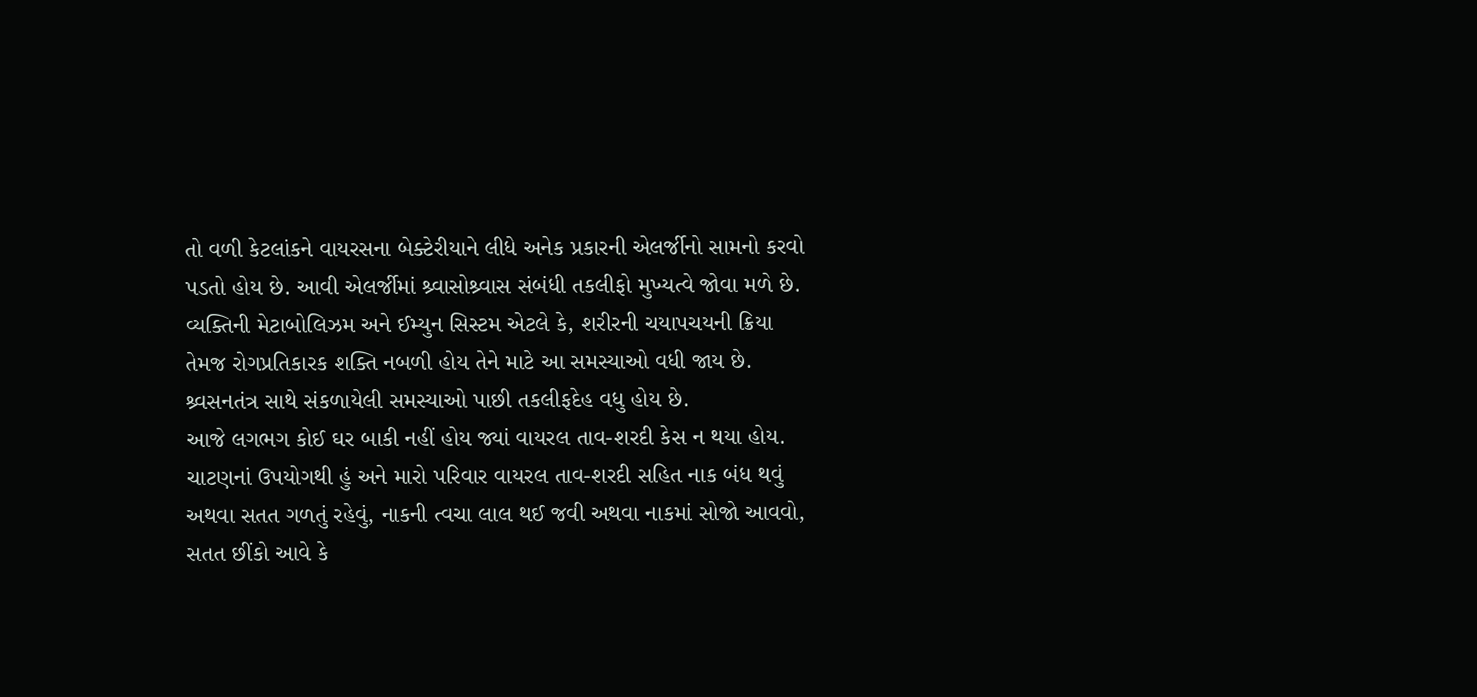તો વળી કેટલાંકને વાયરસના બેક્ટેરીયાને લીધે અનેક પ્રકારની એલર્જીનો સામનો કરવો પડતો હોય છે. આવી એલર્જીમાં શ્ર્વાસોશ્ર્વાસ સંબંધી તકલીફો મુખ્યત્વે જોવા મળે છે. વ્યક્તિની મેટાબોલિઝમ અને ઈમ્યુન સિસ્ટમ એટલે કે, શરીરની ચયાપચયની ક્રિયા તેમજ રોગપ્રતિકારક શક્તિ નબળી હોય તેને માટે આ સમસ્યાઓ વધી જાય છે. શ્ર્વસનતંત્ર સાથે સંકળાયેલી સમસ્યાઓ પાછી તકલીફદેહ વધુ હોય છે.
આજે લગભગ કોઈ ઘર બાકી નહીં હોય જ્યાં વાયરલ તાવ-શરદી કેસ ન થયા હોય.
ચાટણનાં ઉપયોગથી હું અને મારો પરિવાર વાયરલ તાવ-શરદી સહિત નાક બંધ થવું અથવા સતત ગળતું રહેવું, નાકની ત્વચા લાલ થઈ જવી અથવા નાકમાં સોજો આવવો, સતત છીંકો આવે કે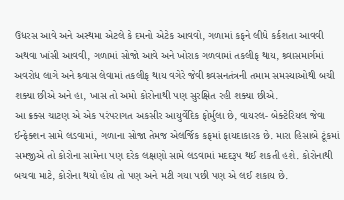ઉધરસ આવે અને અસ્થમા એટલે કે દમનો એટેક આવવો, ગળામાં કફને લીધે કર્કશતા આવવી અથવા ખાંસી આવવી, ગળામાં સોજો આવે અને ખોરાક ગળવામાં તકલીફ થાય, શ્ર્વાસમાર્ગમાં અવરોધ લાગે અને શ્ર્વાસ લેવામાં તકલીફ થાય વગેરે જેવી શ્ર્વસનતંત્રની તમામ સમસ્યાઓથી બચી શક્યા છીએ અને હા, ખાસ તો અમો કોરોનાથી પણ સુરક્ષિત રહી શક્યા છીએ.
આ ક્રક્સ ચાટણ એ એક પરંપરાગત અકસીર આયુર્વેદિક ફોર્મુલા છે, વાયરલ- બેક્ટેરિયલ જેવા ઈન્ફેક્શન સામે લડવામાં, ગળાના સોજા તેમજ એલર્જિક કફમાં ફાયદાકારક છે. મારા હિસાબે ટૂંકમાં સમજીએ તો કોરોના સામેના પણ દરેક લક્ષણો સામે લડવામાં મદદરૂપ થઈ શકતી હશે. કોરોનાથી બચવા માટે, કોરોના થયો હોય તો પણ અને મટી ગયા પછી પણ એ લઈ શકાય છે.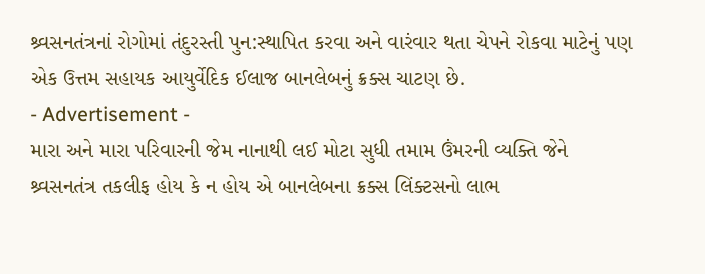શ્ર્વસનતંત્રનાં રોગોમાં તંદુરસ્તી પુન:સ્થાપિત કરવા અને વારંવાર થતા ચેપને રોકવા માટેનું પણ એક ઉત્તમ સહાયક આયુર્વેદિક ઈલાજ બાનલેબનું ક્રક્સ ચાટણ છે.
- Advertisement -
મારા અને મારા પરિવારની જેમ નાનાથી લઈ મોટા સુધી તમામ ઉંમરની વ્યક્તિ જેને શ્ર્વસનતંત્ર તકલીફ હોય કે ન હોય એ બાનલેબના ક્રક્સ લિંક્ટસનો લાભ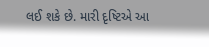લઈ શકે છે. મારી દૃષ્ટિએ આ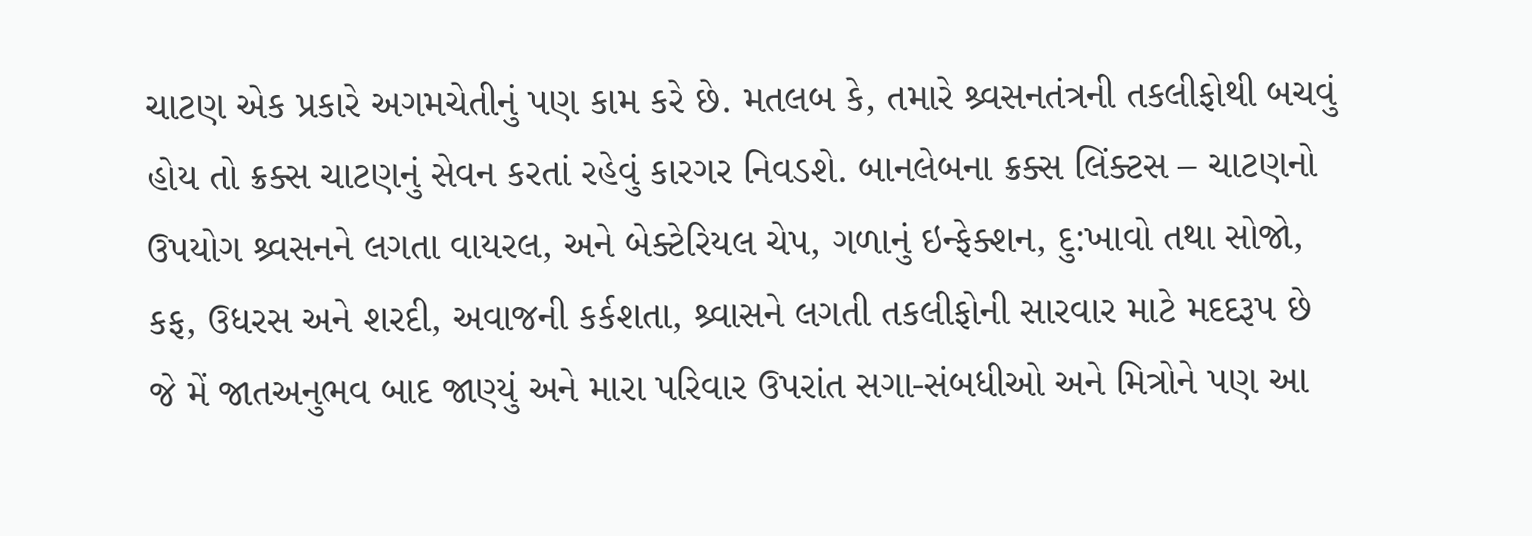ચાટણ એક પ્રકારે અગમચેતીનું પણ કામ કરે છે. મતલબ કે, તમારે શ્ર્વસનતંત્રની તકલીફોથી બચવું હોય તો ક્રક્સ ચાટણનું સેવન કરતાં રહેવું કારગર નિવડશે. બાનલેબના ક્રક્સ લિંક્ટસ – ચાટણનો ઉપયોગ શ્ર્વસનને લગતા વાયરલ, અને બેક્ટેરિયલ ચેપ, ગળાનું ઇન્ફેક્શન, દુ:ખાવો તથા સોજો, કફ, ઉધરસ અને શરદી, અવાજની કર્કશતા, શ્ર્વાસને લગતી તકલીફોની સારવાર માટે મદદરૂપ છે જે મેં જાતઅનુભવ બાદ જાણ્યું અને મારા પરિવાર ઉપરાંત સગા-સંબધીઓ અને મિત્રોને પણ આ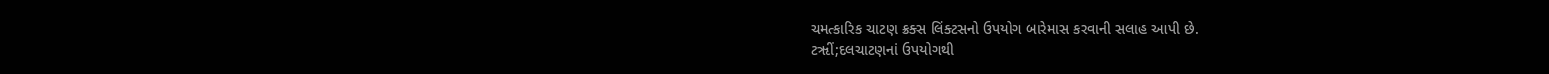ચમત્કારિક ચાટણ ક્રક્સ લિંક્ટસનો ઉપયોગ બારેમાસ કરવાની સલાહ આપી છે.
ટૠીં;દલચાટણનાં ઉપયોગથી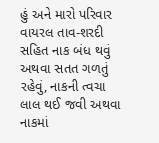હું અને મારો પરિવાર વાયરલ તાવ-શરદી સહિત નાક બંધ થવું અથવા સતત ગળતું રહેવું, નાકની ત્વચા લાલ થઈ જવી અથવા નાકમાં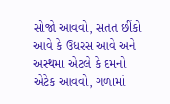સોજો આવવો, સતત છીંકો આવે કે ઉધરસ આવે અને અસ્થમા એટલે કે દમનો એટેક આવવો, ગળામાં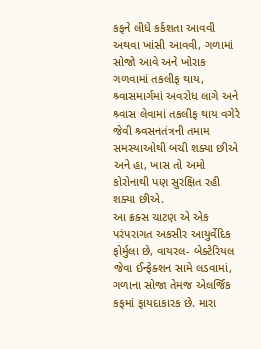કફને લીધે કર્કશતા આવવી અથવા ખાંસી આવવી, ગળામાં સોજો આવે અને ખોરાક ગળવામાં તકલીફ થાય, શ્ર્વાસમાર્ગમાં અવરોધ લાગે અને શ્ર્વાસ લેવામાં તકલીફ થાય વગેરે જેવી શ્ર્વસનતંત્રની તમામ સમસ્યાઓથી બચી શક્યા છીએ અને હા, ખાસ તો અમો કોરોનાથી પણ સુરક્ષિત રહી શક્યા છીએ.
આ ક્રક્સ ચાટણ એ એક પરંપરાગત અકસીર આયુર્વેદિક ફોર્મુલા છે, વાયરલ- બેક્ટેરિયલ જેવા ઈન્ફેક્શન સામે લડવામાં, ગળાના સોજા તેમજ એલર્જિક કફમાં ફાયદાકારક છે. મારા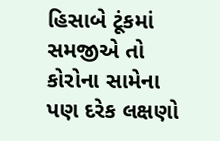હિસાબે ટૂંકમાં સમજીએ તો કોરોના સામેના પણ દરેક લક્ષણો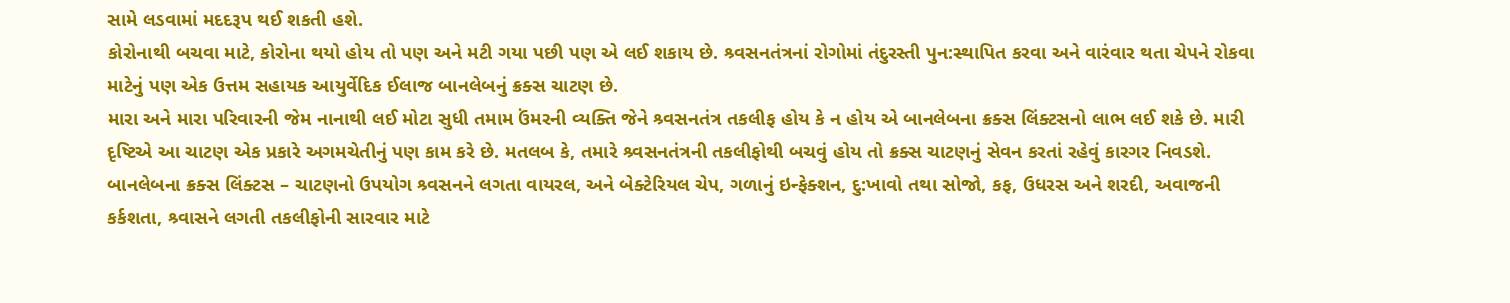સામે લડવામાં મદદરૂપ થઈ શકતી હશે.
કોરોનાથી બચવા માટે, કોરોના થયો હોય તો પણ અને મટી ગયા પછી પણ એ લઈ શકાય છે. શ્ર્વસનતંત્રનાં રોગોમાં તંદુરસ્તી પુન:સ્થાપિત કરવા અને વારંવાર થતા ચેપને રોકવા માટેનું પણ એક ઉત્તમ સહાયક આયુર્વેદિક ઈલાજ બાનલેબનું ક્રક્સ ચાટણ છે.
મારા અને મારા પરિવારની જેમ નાનાથી લઈ મોટા સુધી તમામ ઉંમરની વ્યક્તિ જેને શ્ર્વસનતંત્ર તકલીફ હોય કે ન હોય એ બાનલેબના ક્રક્સ લિંક્ટસનો લાભ લઈ શકે છે. મારી દૃષ્ટિએ આ ચાટણ એક પ્રકારે અગમચેતીનું પણ કામ કરે છે. મતલબ કે, તમારે શ્ર્વસનતંત્રની તકલીફોથી બચવું હોય તો ક્રક્સ ચાટણનું સેવન કરતાં રહેવું કારગર નિવડશે. બાનલેબના ક્રક્સ લિંક્ટસ – ચાટણનો ઉપયોગ શ્ર્વસનને લગતા વાયરલ, અને બેક્ટેરિયલ ચેપ, ગળાનું ઇન્ફેક્શન, દુ:ખાવો તથા સોજો, કફ, ઉધરસ અને શરદી, અવાજની કર્કશતા, શ્ર્વાસને લગતી તકલીફોની સારવાર માટે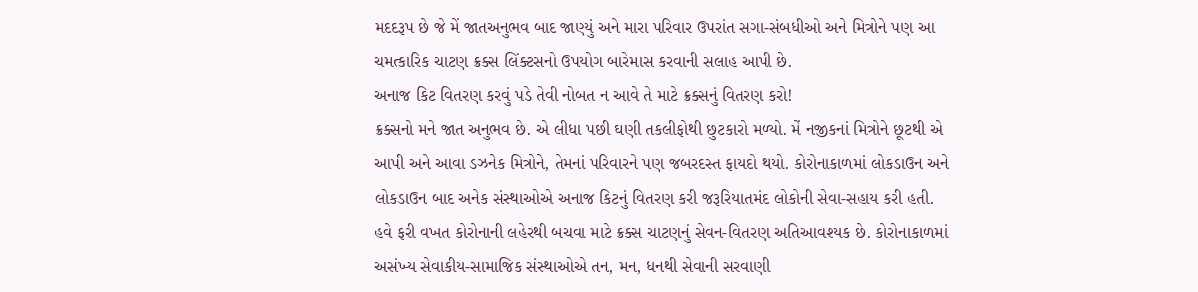મદદરૂપ છે જે મેં જાતઅનુભવ બાદ જાણ્યું અને મારા પરિવાર ઉપરાંત સગા-સંબધીઓ અને મિત્રોને પણ આ ચમત્કારિક ચાટણ ક્રક્સ લિંક્ટસનો ઉપયોગ બારેમાસ કરવાની સલાહ આપી છે.
અનાજ કિટ વિતરણ કરવું પડે તેવી નોબત ન આવે તે માટે ક્રક્સનું વિતરણ કરો!
ક્રક્સનો મને જાત અનુભવ છે. એ લીધા પછી ઘણી તકલીફોથી છુટકારો મળ્યો. મેં નજીકનાં મિત્રોને છૂટથી એ આપી અને આવા ડઝનેક મિત્રોને, તેમનાં પરિવારને પણ જબરદસ્ત ફાયદો થયો. કોરોનાકાળમાં લોકડાઉન અને લોકડાઉન બાદ અનેક સંસ્થાઓએ અનાજ કિટનું વિતરણ કરી જરૂરિયાતમંદ લોકોની સેવા-સહાય કરી હતી. હવે ફરી વખત કોરોનાની લહેરથી બચવા માટે ક્રક્સ ચાટણનું સેવન-વિતરણ અતિઆવશ્યક છે. કોરોનાકાળમાં અસંખ્ય સેવાકીય-સામાજિક સંસ્થાઓએ તન, મન, ધનથી સેવાની સરવાણી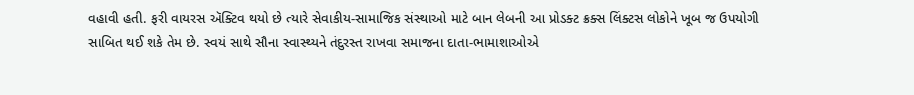વહાવી હતી. ફરી વાયરસ ઍક્ટિવ થયો છે ત્યારે સેવાકીય-સામાજિક સંસ્થાઓ માટે બાન લેબની આ પ્રોડક્ટ ક્રક્સ લિંક્ટસ લોકોને ખૂબ જ ઉપયોગી સાબિત થઈ શકે તેમ છે. સ્વયં સાથે સૌના સ્વાસ્થ્યને તંદુરસ્ત રાખવા સમાજના દાતા-ભામાશાઓએ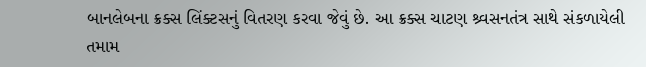બાનલેબના ક્રક્સ લિંક્ટસનું વિતરણ કરવા જેવું છે. આ ક્રક્સ ચાટણ શ્ર્વસનતંત્ર સાથે સંકળાયેલી તમામ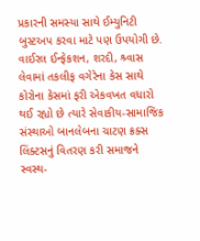પ્રકારની સમસ્યા સાથે ઈમ્યુનિટી બુસ્ટઅપ કરવા માટે પણ ઉપયોગી છે. વાઈરલ ઈન્ફેકશન, શરદી, શ્ર્વાસ લેવામાં તકલીફ વગેરેના કેસ સાથે કોરોના કેસમાં ફરી એકવખત વધારો થઈ રહ્યો છે ત્યારે સેવાકીય-સામાજિક સંસ્થાઓ બાનલેબના ચાટણ ક્રક્સ લિંક્ટસનું વિતરણ કરી સમાજને સ્વસ્થ-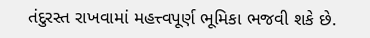તંદુરસ્ત રાખવામાં મહત્ત્વપૂર્ણ ભૂમિકા ભજવી શકે છે.